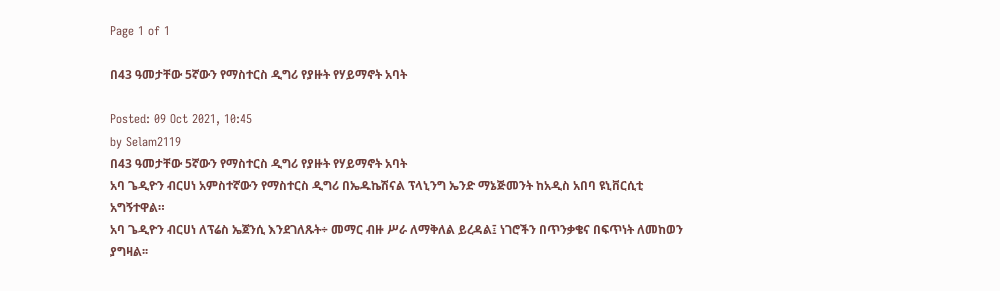Page 1 of 1

በ43 ዓመታቸው 5ኛውን የማስተርስ ዲግሪ የያዙት የሃይማኖት አባት

Posted: 09 Oct 2021, 10:45
by Selam2119
በ43 ዓመታቸው 5ኛውን የማስተርስ ዲግሪ የያዙት የሃይማኖት አባት
አባ ጌዲዮን ብርሀነ አምስተኛውን የማስተርስ ዲግሪ በኤዱኬሽናል ፕላኒንግ ኤንድ ማኔጅመንት ከአዲስ አበባ ዩኒቨርሲቲ አግኝተዋል።
አባ ጌዲዮን ብርሀነ ለፕሬስ ኤጀንሲ እንደገለጹት÷ መማር ብዙ ሥራ ለማቅለል ይረዳል፤ ነገሮችን በጥንቃቄና በፍጥነት ለመከወን ያግዛል፡፡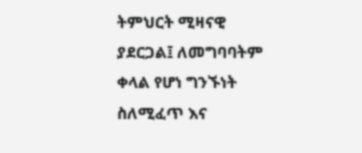ትምህርት ሚዛናዊ ያደርጋል፤ ለመግባባትም ቀላል የሆነ ግንኙነት ስለሚፈጥ እና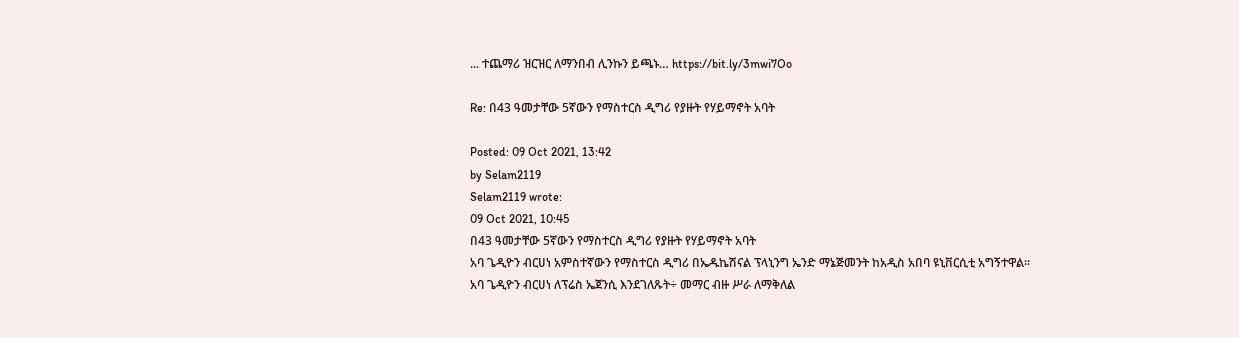... ተጨማሪ ዝርዝር ለማንበብ ሊንኩን ይጫኑ… https://bit.ly/3mwi7Oo

Re: በ43 ዓመታቸው 5ኛውን የማስተርስ ዲግሪ የያዙት የሃይማኖት አባት

Posted: 09 Oct 2021, 13:42
by Selam2119
Selam2119 wrote:
09 Oct 2021, 10:45
በ43 ዓመታቸው 5ኛውን የማስተርስ ዲግሪ የያዙት የሃይማኖት አባት
አባ ጌዲዮን ብርሀነ አምስተኛውን የማስተርስ ዲግሪ በኤዱኬሽናል ፕላኒንግ ኤንድ ማኔጅመንት ከአዲስ አበባ ዩኒቨርሲቲ አግኝተዋል።
አባ ጌዲዮን ብርሀነ ለፕሬስ ኤጀንሲ እንደገለጹት÷ መማር ብዙ ሥራ ለማቅለል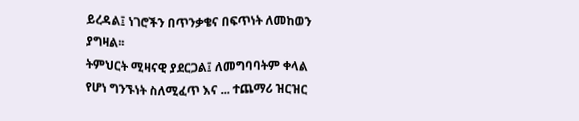ይረዳል፤ ነገሮችን በጥንቃቄና በፍጥነት ለመከወን ያግዛል፡፡
ትምህርት ሚዛናዊ ያደርጋል፤ ለመግባባትም ቀላል የሆነ ግንኙነት ስለሚፈጥ እና ... ተጨማሪ ዝርዝር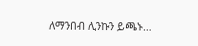ለማንበብ ሊንኩን ይጫኑ…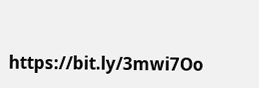https://bit.ly/3mwi7Oo